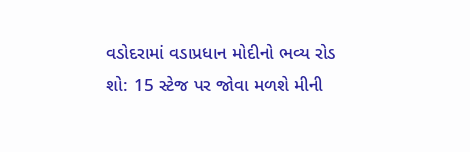વડોદરામાં વડાપ્રધાન મોદીનો ભવ્ય રોડ શો: 15 સ્ટેજ પર જોવા મળશે મીની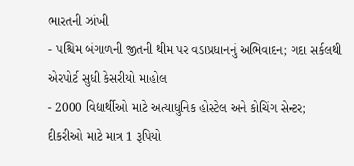ભારતની ઝાંખી
- પશ્ચિમ બંગાળની જીતની થીમ પર વડાપ્રધાનનું અભિવાદન; ગદા સર્કલથી એરપોર્ટ સુધી કેસરીયો માહોલ
- 2000 વિદ્યાર્થીઓ માટે અત્યાધુનિક હોસ્ટેલ અને કોચિંગ સેન્ટર; દીકરીઓ માટે માત્ર 1 રૂપિયો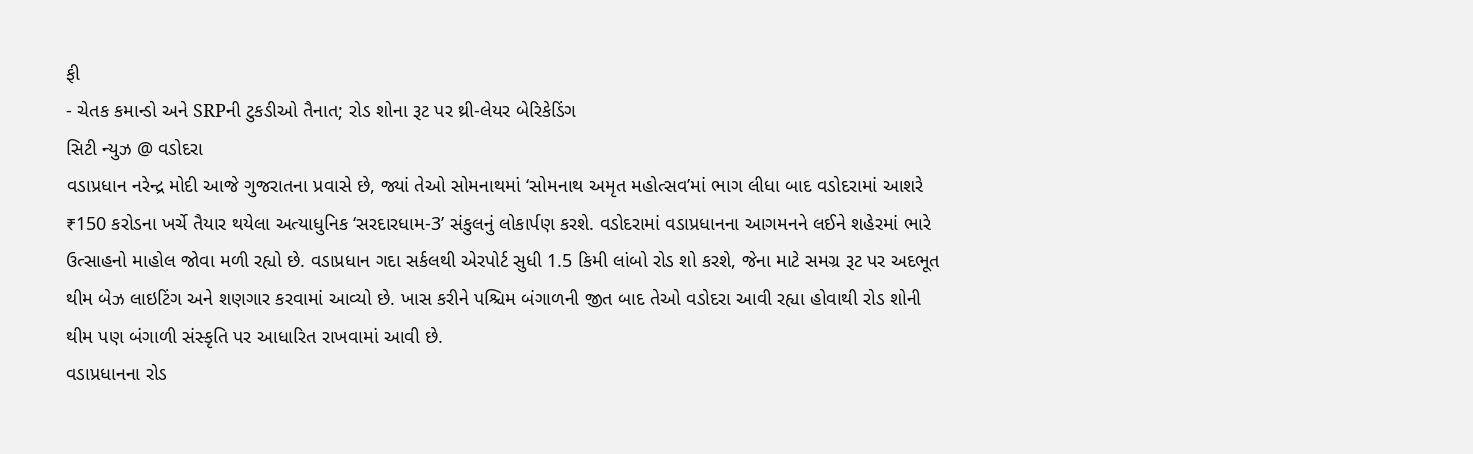ફી
- ચેતક કમાન્ડો અને SRPની ટુકડીઓ તૈનાત; રોડ શોના રૂટ પર થ્રી-લેયર બેરિકેડિંગ
સિટી ન્યુઝ @ વડોદરા
વડાપ્રધાન નરેન્દ્ર મોદી આજે ગુજરાતના પ્રવાસે છે, જ્યાં તેઓ સોમનાથમાં ‘સોમનાથ અમૃત મહોત્સવ’માં ભાગ લીધા બાદ વડોદરામાં આશરે ₹150 કરોડના ખર્ચે તૈયાર થયેલા અત્યાધુનિક ‘સરદારધામ-3’ સંકુલનું લોકાર્પણ કરશે. વડોદરામાં વડાપ્રધાનના આગમનને લઈને શહેરમાં ભારે ઉત્સાહનો માહોલ જોવા મળી રહ્યો છે. વડાપ્રધાન ગદા સર્કલથી એરપોર્ટ સુધી 1.5 કિમી લાંબો રોડ શો કરશે, જેના માટે સમગ્ર રૂટ પર અદભૂત થીમ બેઝ લાઇટિંગ અને શણગાર કરવામાં આવ્યો છે. ખાસ કરીને પશ્ચિમ બંગાળની જીત બાદ તેઓ વડોદરા આવી રહ્યા હોવાથી રોડ શોની થીમ પણ બંગાળી સંસ્કૃતિ પર આધારિત રાખવામાં આવી છે.
વડાપ્રધાનના રોડ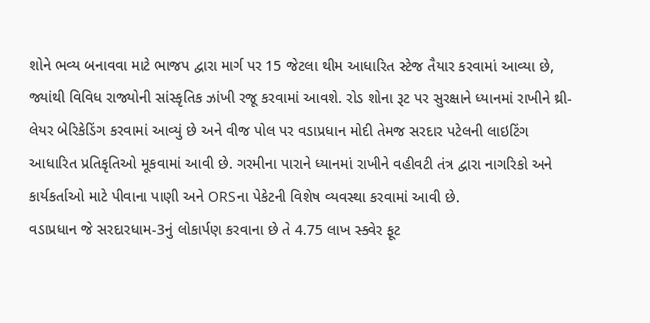શોને ભવ્ય બનાવવા માટે ભાજપ દ્વારા માર્ગ પર 15 જેટલા થીમ આધારિત સ્ટેજ તૈયાર કરવામાં આવ્યા છે, જ્યાંથી વિવિધ રાજ્યોની સાંસ્કૃતિક ઝાંખી રજૂ કરવામાં આવશે. રોડ શોના રૂટ પર સુરક્ષાને ધ્યાનમાં રાખીને થ્રી-લેયર બેરિકેડિંગ કરવામાં આવ્યું છે અને વીજ પોલ પર વડાપ્રધાન મોદી તેમજ સરદાર પટેલની લાઇટિંગ આધારિત પ્રતિકૃતિઓ મૂકવામાં આવી છે. ગરમીના પારાને ધ્યાનમાં રાખીને વહીવટી તંત્ર દ્વારા નાગરિકો અને કાર્યકર્તાઓ માટે પીવાના પાણી અને ORSના પેકેટની વિશેષ વ્યવસ્થા કરવામાં આવી છે.
વડાપ્રધાન જે સરદારધામ-3નું લોકાર્પણ કરવાના છે તે 4.75 લાખ સ્ક્વેર ફૂટ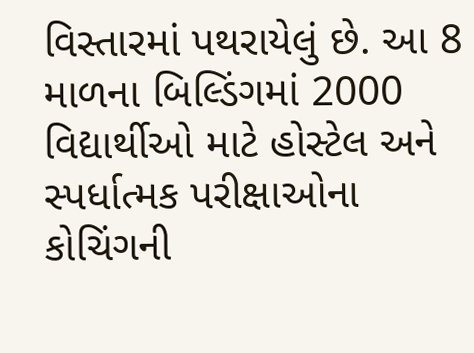વિસ્તારમાં પથરાયેલું છે. આ 8 માળના બિલ્ડિંગમાં 2000 વિદ્યાર્થીઓ માટે હોસ્ટેલ અને સ્પર્ધાત્મક પરીક્ષાઓના કોચિંગની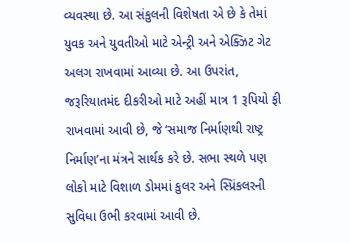વ્યવસ્થા છે. આ સંકુલની વિશેષતા એ છે કે તેમાં યુવક અને યુવતીઓ માટે એન્ટ્રી અને એક્ઝિટ ગેટ અલગ રાખવામાં આવ્યા છે. આ ઉપરાંત, જરૂરિયાતમંદ દીકરીઓ માટે અહીં માત્ર 1 રૂપિયો ફી રાખવામાં આવી છે, જે ‘સમાજ નિર્માણથી રાષ્ટ્ર નિર્માણ’ના મંત્રને સાર્થક કરે છે. સભા સ્થળે પણ લોકો માટે વિશાળ ડોમમાં કુલર અને સ્પ્રિંકલરની સુવિધા ઉભી કરવામાં આવી છે.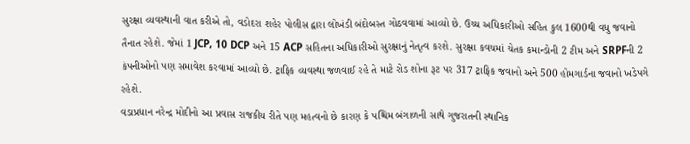સુરક્ષા વ્યવસ્થાની વાત કરીએ તો, વડોદરા શહેર પોલીસ દ્વારા લોખંડી બંદોબસ્ત ગોઠવવામાં આવ્યો છે. ઉચ્ચ અધિકારીઓ સહિત કુલ 1600થી વધુ જવાનો તૈનાત રહેશે. જેમાં 1 JCP, 10 DCP અને 15 ACP સહિતના અધિકારીઓ સુરક્ષાનું નેતૃત્વ કરશે. સુરક્ષા કવચમાં ચેતક કમાન્ડોની 2 ટીમ અને SRPFની 2 કંપનીઓનો પણ સમાવેશ કરવામાં આવ્યો છે. ટ્રાફિક વ્યવસ્થા જળવાઈ રહે તે માટે રોડ શોના રૂટ પર 317 ટ્રાફિક જવાનો અને 500 હોમગાર્ડના જવાનો ખડેપગે રહેશે.
વડાપ્રધાન નરેન્દ્ર મોદીનો આ પ્રવાસ રાજકીય રીતે પણ મહત્વનો છે કારણ કે પશ્ચિમ બંગાળની સાથે ગુજરાતની સ્થાનિક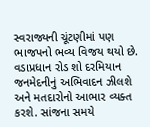સ્વરાજ્યની ચૂંટણીમાં પણ ભાજપનો ભવ્ય વિજય થયો છે. વડાપ્રધાન રોડ શો દરમિયાન જનમેદનીનું અભિવાદન ઝીલશે અને મતદારોનો આભાર વ્યક્ત કરશે. સાંજના સમયે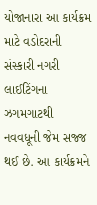યોજાનારા આ કાર્યક્રમ માટે વડોદરાની સંસ્કારી નગરી લાઈટિંગના ઝગમગાટથી નવવધૂની જેમ સજ્જ થઈ છે. આ કાર્યક્રમને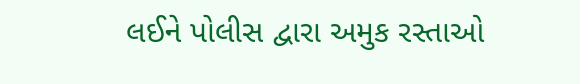લઈને પોલીસ દ્વારા અમુક રસ્તાઓ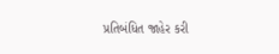પ્રતિબંધિત જાહેર કરી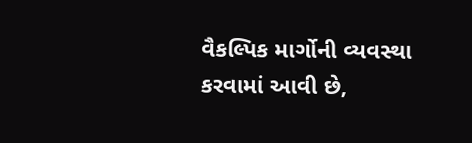વૈકલ્પિક માર્ગોની વ્યવસ્થા કરવામાં આવી છે,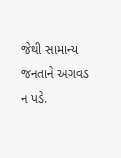જેથી સામાન્ય જનતાને અગવડ ન પડે.